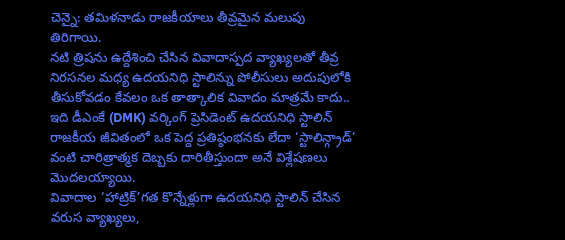చెన్నై: తమిళనాడు రాజకీయాలు తీవ్రమైన మలుపు తిరిగాయి.
నటి త్రిషను ఉద్దేశించి చేసిన వివాదాస్పద వ్యాఖ్యలతో తీవ్ర నిరసనల మధ్య ఉదయనిధి స్టాలిన్ను పోలీసులు అదుపులోకి తీసుకోవడం కేవలం ఒక తాత్కాలిక వివాదం మాత్రమే కాదు.. ఇది డీఎంకే (DMK) వర్కింగ్ ప్రెసిడెంట్ ఉదయనిధి స్టాలిన్ రాజకీయ జీవితంలో ఒక పెద్ద ప్రతిష్ఠంభనకు లేదా ‘స్టాలిన్గ్రాడ్’ వంటి చారిత్రాత్మక దెబ్బకు దారితీస్తుందా అనే విశ్లేషణలు మొదలయ్యాయి.
వివాదాల ‘హాట్రిక్’గత కొన్నేళ్లుగా ఉదయనిధి స్టాలిన్ చేసిన వరుస వ్యాఖ్యలు,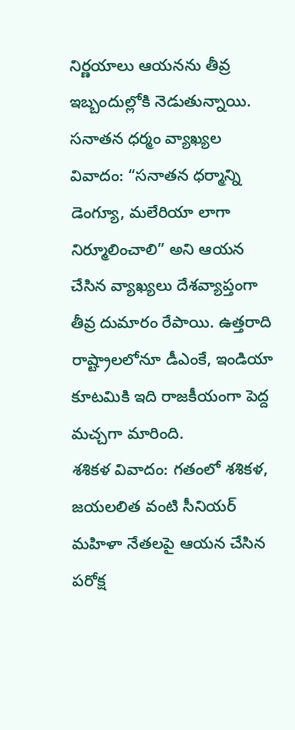నిర్ణయాలు ఆయనను తీవ్ర ఇబ్బందుల్లోకి నెడుతున్నాయి.
సనాతన ధర్మం వ్యాఖ్యల వివాదం: “సనాతన ధర్మాన్ని డెంగ్యూ, మలేరియా లాగా నిర్మూలించాలి” అని ఆయన చేసిన వ్యాఖ్యలు దేశవ్యాప్తంగా తీవ్ర దుమారం రేపాయి. ఉత్తరాది రాష్ట్రాలలోనూ డీఎంకే, ఇండియా కూటమికి ఇది రాజకీయంగా పెద్ద మచ్చగా మారింది.
శశికళ వివాదం: గతంలో శశికళ, జయలలిత వంటి సీనియర్ మహిళా నేతలపై ఆయన చేసిన పరోక్ష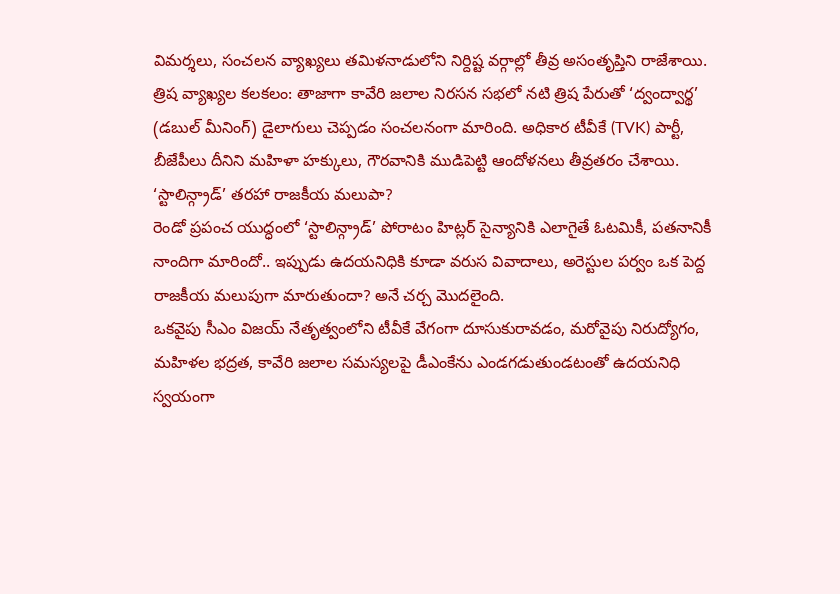విమర్శలు, సంచలన వ్యాఖ్యలు తమిళనాడులోని నిర్దిష్ట వర్గాల్లో తీవ్ర అసంతృప్తిని రాజేశాయి.
త్రిష వ్యాఖ్యల కలకలం: తాజాగా కావేరి జలాల నిరసన సభలో నటి త్రిష పేరుతో ‘ద్వంద్వార్థ’ (డబుల్ మీనింగ్) డైలాగులు చెప్పడం సంచలనంగా మారింది. అధికార టీవీకే (TVK) పార్టీ, బీజేపీలు దీనిని మహిళా హక్కులు, గౌరవానికి ముడిపెట్టి ఆందోళనలు తీవ్రతరం చేశాయి.
‘స్టాలిన్గ్రాడ్’ తరహా రాజకీయ మలుపా?
రెండో ప్రపంచ యుద్ధంలో ‘స్టాలిన్గ్రాడ్’ పోరాటం హిట్లర్ సైన్యానికి ఎలాగైతే ఓటమికీ, పతనానికీ నాందిగా మారిందో.. ఇప్పుడు ఉదయనిధికి కూడా వరుస వివాదాలు, అరెస్టుల పర్వం ఒక పెద్ద రాజకీయ మలుపుగా మారుతుందా? అనే చర్చ మొదలైంది.
ఒకవైపు సీఎం విజయ్ నేతృత్వంలోని టీవీకే వేగంగా దూసుకురావడం, మరోవైపు నిరుద్యోగం, మహిళల భద్రత, కావేరి జలాల సమస్యలపై డీఎంకేను ఎండగడుతుండటంతో ఉదయనిధి స్వయంగా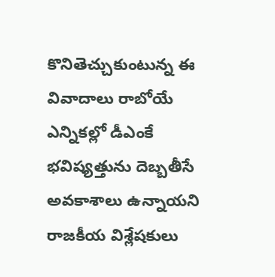కొనితెచ్చుకుంటున్న ఈ వివాదాలు రాబోయే ఎన్నికల్లో డీఎంకే భవిష్యత్తును దెబ్బతీసే అవకాశాలు ఉన్నాయని రాజకీయ విశ్లేషకులు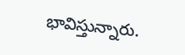భావిస్తున్నారు.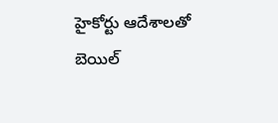హైకోర్టు ఆదేశాలతో బెయిల్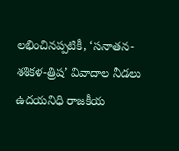లభించినప్పటికీ, ‘సనాతన-శశికళ-త్రిష’ వివాదాల నీడలు ఉదయనిధి రాజకీయ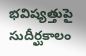భవిష్యత్తుపై సుదీర్ఘకాలం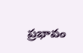ప్రభావం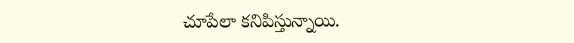చూపేలా కనిపిస్తున్నాయి.